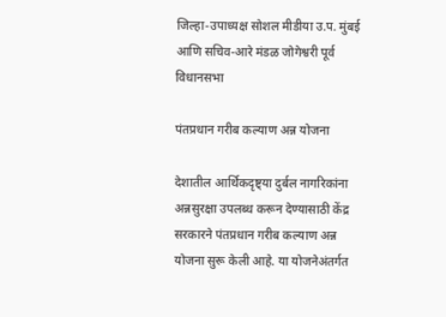जिल्हा-उपाध्यक्ष सोशल मीडीया उ.प. मुंबई आणि सचिव-आरे मंडळ जोगेश्वरी पूर्व विधानसभा

पंतप्रधान गरीब कल्याण अन्न योजना

देशातील आर्थिकदृष्ट्या दुर्बल नागरिकांना अन्नसुरक्षा उपलब्ध करून देण्यासाठी केंद्र सरकारने पंतप्रधान गरीब कल्याण अन्न योजना सुरू केली आहे. या योजनेअंतर्गत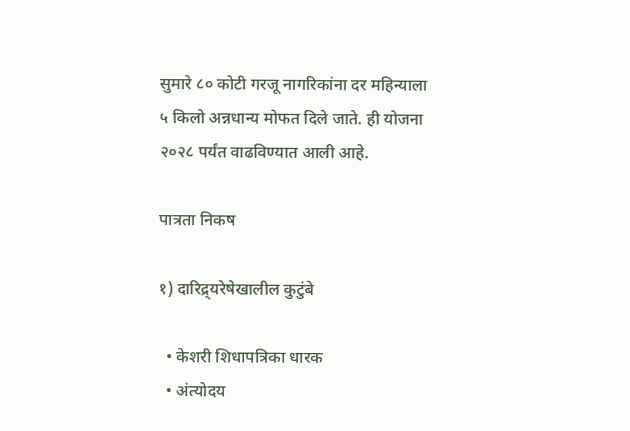सुमारे ८० कोटी गरजू नागरिकांना दर महिन्याला ५ किलो अन्नधान्य मोफत दिले जाते. ही योजना २०२८ पर्यंत वाढविण्यात आली आहे.

पात्रता निकष

१) दारिद्र्यरेषेखालील कुटुंबे

  • केशरी शिधापत्रिका धारक
  • अंत्योदय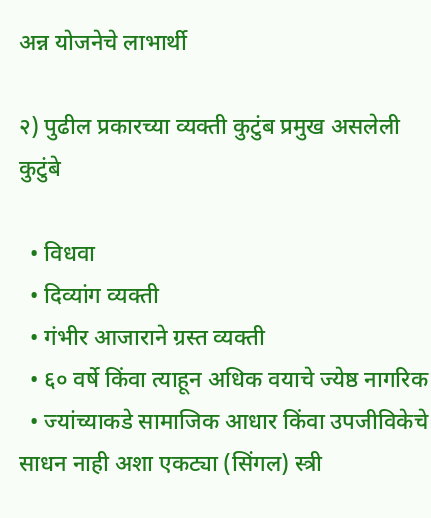अन्न योजनेचे लाभार्थी

२) पुढील प्रकारच्या व्यक्ती कुटुंब प्रमुख असलेली कुटुंबे

  • विधवा
  • दिव्यांग व्यक्ती
  • गंभीर आजाराने ग्रस्त व्यक्ती
  • ६० वर्षे किंवा त्याहून अधिक वयाचे ज्येष्ठ नागरिक
  • ज्यांच्याकडे सामाजिक आधार किंवा उपजीविकेचे साधन नाही अशा एकट्या (सिंगल) स्त्री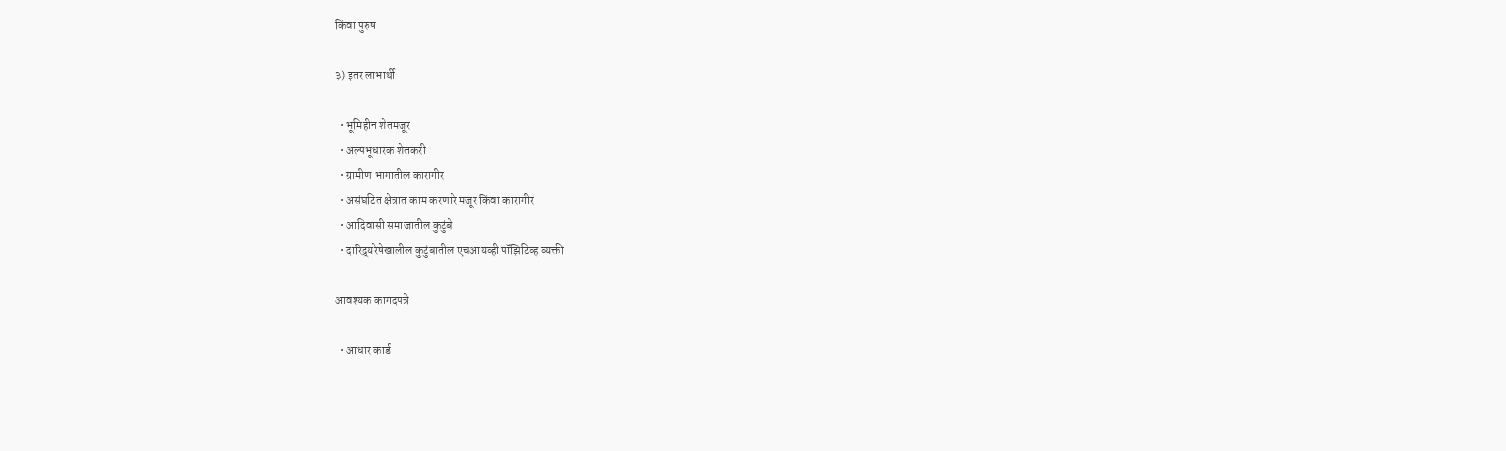किंवा पुरुष

३) इतर लाभार्थी

  • भूमिहीन शेतमजूर
  • अल्पभूधारक शेतकरी
  • ग्रामीण भागातील कारागीर
  • असंघटित क्षेत्रात काम करणारे मजूर किंवा कारागीर
  • आदिवासी समाजातील कुटुंबे
  • दारिद्र्यरेषेखालील कुटुंबातील एचआयव्ही पॉझिटिव्ह व्यक्ती

आवश्यक कागदपत्रे

  • आधार कार्ड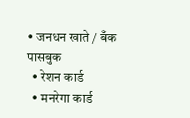• जनधन खाते / बँक पासबुक
  • रेशन कार्ड
  • मनरेगा कार्ड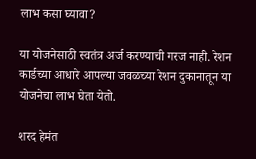लाभ कसा घ्यावा?

या योजनेसाठी स्वतंत्र अर्ज करण्याची गरज नाही. रेशन कार्डच्या आधारे आपल्या जवळच्या रेशन दुकानातून या योजनेचा लाभ घेता येतो.

शरद हेमंत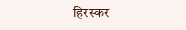हिरस्कर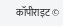कॉपीराइट ©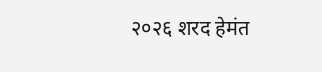२०२६ शरद हेमंत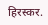हिरस्कर.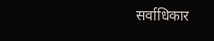सर्वाधिकार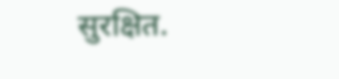सुरक्षित.